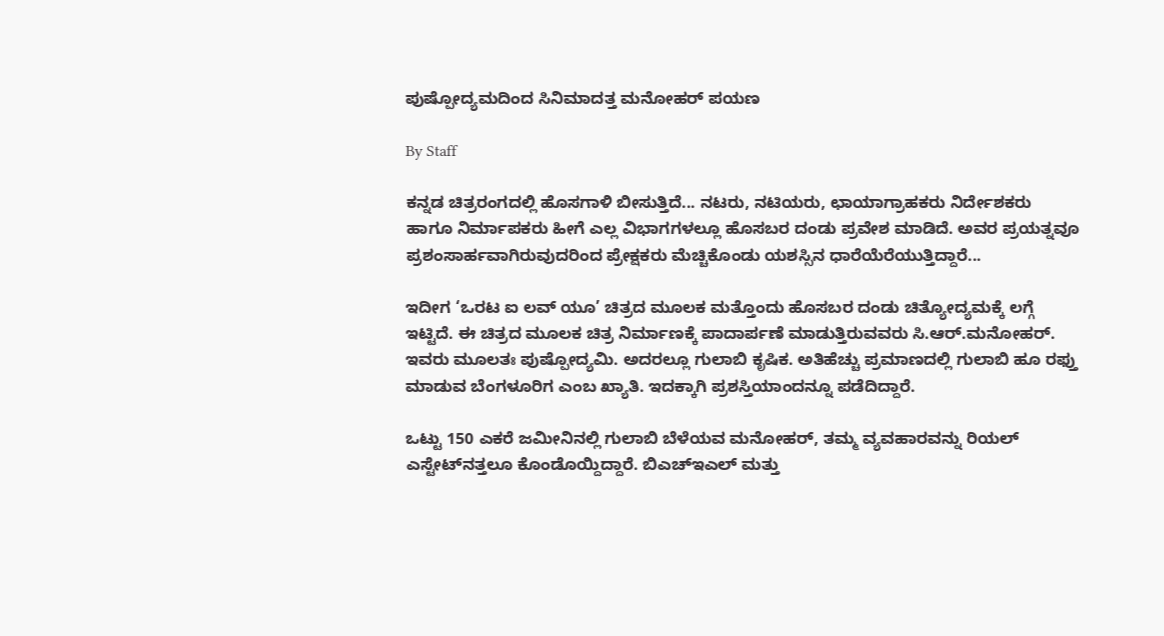ಪುಷ್ಪೋದ್ಯಮದಿಂದ ಸಿನಿಮಾದತ್ತ ಮನೋಹರ್‌ ಪಯಣ

By Staff

ಕನ್ನಡ ಚಿತ್ರರಂಗದಲ್ಲಿ ಹೊಸಗಾಳಿ ಬೀಸುತ್ತಿದೆ... ನಟರು, ನಟಿಯರು, ಛಾಯಾಗ್ರಾಹಕರು ನಿರ್ದೇಶಕರು ಹಾಗೂ ನಿರ್ಮಾಪಕರು ಹೀಗೆ ಎಲ್ಲ ವಿಭಾಗಗಳಲ್ಲೂ ಹೊಸಬರ ದಂಡು ಪ್ರವೇಶ ಮಾಡಿದೆ. ಅವರ ಪ್ರಯತ್ನವೂ ಪ್ರಶಂಸಾರ್ಹವಾಗಿರುವುದರಿಂದ ಪ್ರೇಕ್ಷಕರು ಮೆಚ್ಚಿಕೊಂಡು ಯಶಸ್ಸಿನ ಧಾರೆಯೆರೆಯುತ್ತಿದ್ದಾರೆ...

ಇದೀಗ ‘ಒರಟ ಐ ಲವ್‌ ಯೂ’ ಚಿತ್ರದ ಮೂಲಕ ಮತ್ತೊಂದು ಹೊಸಬರ ದಂಡು ಚಿತ್ಯೋದ್ಯಮಕ್ಕೆ ಲಗ್ಗೆ ಇಟ್ಟಿದೆ. ಈ ಚಿತ್ರದ ಮೂಲಕ ಚಿತ್ರ ನಿರ್ಮಾಣಕ್ಕೆ ಪಾದಾರ್ಪಣೆ ಮಾಡುತ್ತಿರುವವರು ಸಿ.ಆರ್‌.ಮನೋಹರ್‌. ಇವರು ಮೂಲತಃ ಪುಷ್ಪೋದ್ಯಮಿ. ಅದರಲ್ಲೂ ಗುಲಾಬಿ ಕೃಷಿಕ. ಅತಿಹೆಚ್ಚು ಪ್ರಮಾಣದಲ್ಲಿ ಗುಲಾಬಿ ಹೂ ರಫ್ತು ಮಾಡುವ ಬೆಂಗಳೂರಿಗ ಎಂಬ ಖ್ಯಾತಿ. ಇದಕ್ಕಾಗಿ ಪ್ರಶಸ್ತಿಯಾಂದನ್ನೂ ಪಡೆದಿದ್ದಾರೆ.

ಒಟ್ಟು 150 ಎಕರೆ ಜಮೀನಿನಲ್ಲಿ ಗುಲಾಬಿ ಬೆಳೆಯವ ಮನೋಹರ್‌, ತಮ್ಮ ವ್ಯವಹಾರವನ್ನು ರಿಯಲ್‌ ಎಸ್ಟೇಟ್‌ನತ್ತಲೂ ಕೊಂಡೊಯ್ದಿದ್ದಾರೆ. ಬಿಎಚ್‌ಇಎಲ್‌ ಮತ್ತು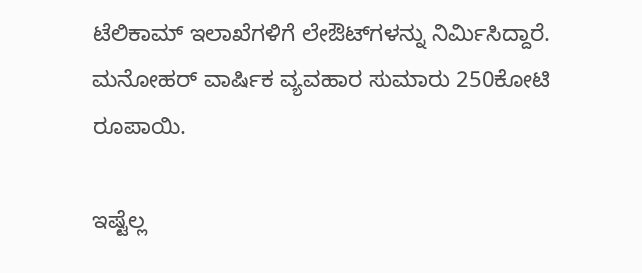ಟೆಲಿಕಾಮ್‌ ಇಲಾಖೆಗಳಿಗೆ ಲೇಔಟ್‌ಗಳನ್ನು ನಿರ್ಮಿಸಿದ್ದಾರೆ. ಮನೋಹರ್‌ ವಾರ್ಷಿಕ ವ್ಯವಹಾರ ಸುಮಾರು 250ಕೋಟಿ ರೂಪಾಯಿ.

ಇಷ್ಟೆಲ್ಲ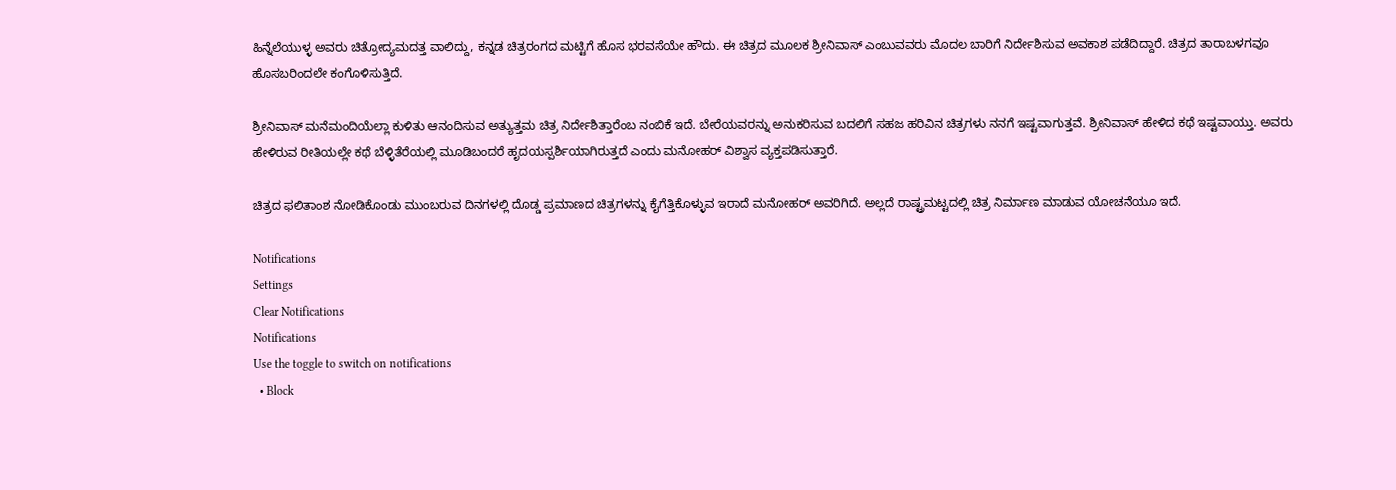ಹಿನ್ನೆಲೆಯುಳ್ಳ ಅವರು ಚಿತ್ರೋದ್ಯಮದತ್ತ ವಾಲಿದ್ದು, ಕನ್ನಡ ಚಿತ್ರರಂಗದ ಮಟ್ಟಿಗೆ ಹೊಸ ಭರವಸೆಯೇ ಹೌದು. ಈ ಚಿತ್ರದ ಮೂಲಕ ಶ್ರೀನಿವಾಸ್‌ ಎಂಬುವವರು ಮೊದಲ ಬಾರಿಗೆ ನಿರ್ದೇಶಿಸುವ ಅವಕಾಶ ಪಡೆದಿದ್ದಾರೆ. ಚಿತ್ರದ ತಾರಾಬಳಗವೂ ಹೊಸಬರಿಂದಲೇ ಕಂಗೊಳಿಸುತ್ತಿದೆ.

ಶ್ರೀನಿವಾಸ್‌ ಮನೆಮಂದಿಯೆಲ್ಲಾ ಕುಳಿತು ಆನಂದಿಸುವ ಅತ್ಯುತ್ತಮ ಚಿತ್ರ ನಿರ್ದೇಶಿತ್ತಾರೆಂಬ ನಂಬಿಕೆ ಇದೆ. ಬೇರೆಯವರನ್ನು ಅನುಕರಿಸುವ ಬದಲಿಗೆ ಸಹಜ ಹರಿವಿನ ಚಿತ್ರಗಳು ನನಗೆ ಇಷ್ಟವಾಗುತ್ತವೆ. ಶ್ರೀನಿವಾಸ್‌ ಹೇಳಿದ ಕಥೆ ಇಷ್ಟವಾಯ್ತು. ಅವರು ಹೇಳಿರುವ ರೀತಿಯಲ್ಲೇ ಕಥೆ ಬೆಳ್ಳಿತೆರೆಯಲ್ಲಿ ಮೂಡಿಬಂದರೆ ಹೃದಯಸ್ಪರ್ಶಿಯಾಗಿರುತ್ತದೆ ಎಂದು ಮನೋಹರ್‌ ವಿಶ್ವಾಸ ವ್ಯಕ್ತಪಡಿಸುತ್ತಾರೆ.

ಚಿತ್ರದ ಫಲಿತಾಂಶ ನೋಡಿಕೊಂಡು ಮುಂಬರುವ ದಿನಗಳಲ್ಲಿ ದೊಡ್ಡ ಪ್ರಮಾಣದ ಚಿತ್ರಗಳನ್ನು ಕೈಗೆತ್ತಿಕೊಳ್ಳುವ ಇರಾದೆ ಮನೋಹರ್‌ ಅವರಿಗಿದೆ. ಅಲ್ಲದೆ ರಾಷ್ಟ್ರಮಟ್ಟದಲ್ಲಿ ಚಿತ್ರ ನಿರ್ಮಾಣ ಮಾಡುವ ಯೋಚನೆಯೂ ಇದೆ.

Notifications
Settings
Clear Notifications
Notifications
Use the toggle to switch on notifications
  • Block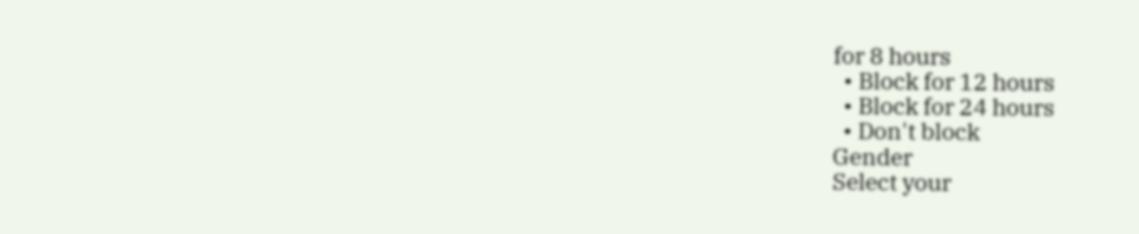for 8 hours
  • Block for 12 hours
  • Block for 24 hours
  • Don't block
Gender
Select your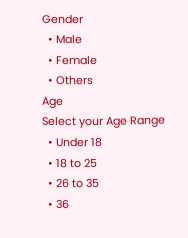Gender
  • Male
  • Female
  • Others
Age
Select your Age Range
  • Under 18
  • 18 to 25
  • 26 to 35
  • 36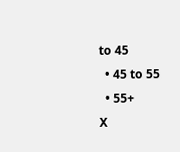to 45
  • 45 to 55
  • 55+
X